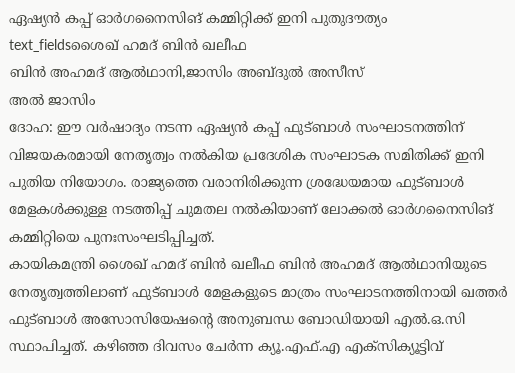ഏഷ്യൻ കപ്പ് ഓർഗനൈസിങ് കമ്മിറ്റിക്ക് ഇനി പുതുദൗത്യം
text_fieldsശൈഖ് ഹമദ് ബിൻ ഖലീഫ
ബിൻ അഹമദ് ആൽഥാനി,ജാസിം അബ്ദുൽ അസീസ്
അൽ ജാസിം
ദോഹ: ഈ വർഷാദ്യം നടന്ന ഏഷ്യൻ കപ്പ് ഫുട്ബാൾ സംഘാടനത്തിന് വിജയകരമായി നേതൃത്വം നൽകിയ പ്രദേശിക സംഘാടക സമിതിക്ക് ഇനി പുതിയ നിയോഗം. രാജ്യത്തെ വരാനിരിക്കുന്ന ശ്രദ്ധേയമായ ഫുട്ബാൾ മേളകൾക്കുള്ള നടത്തിപ്പ് ചുമതല നൽകിയാണ് ലോക്കൽ ഓർഗനൈസിങ് കമ്മിറ്റിയെ പുനഃസംഘടിപ്പിച്ചത്.
കായികമന്ത്രി ശൈഖ് ഹമദ് ബിൻ ഖലീഫ ബിൻ അഹമദ് ആൽഥാനിയുടെ നേതൃത്വത്തിലാണ് ഫുട്ബാൾ മേളകളുടെ മാത്രം സംഘാടനത്തിനായി ഖത്തർ ഫുട്ബാൾ അസോസിയേഷന്റെ അനുബന്ധ ബോഡിയായി എൽ.ഒ.സി സ്ഥാപിച്ചത്. കഴിഞ്ഞ ദിവസം ചേർന്ന ക്യൂ.എഫ്.എ എക്സിക്യൂട്ടിവ്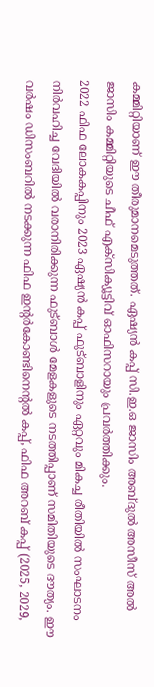കമ്മിറ്റിയാണ് ഈ തീരുമാനമെടുത്തത്. ഏഷ്യൻ കപ്പ് സി.ഇ.ഒ ജാസിം അബ്ദുൽ അസീസ് അൽ ജാസിം കമ്മിറ്റിയുടെ ചീഫ് എക്സിക്യൂട്ടിവ് ഓഫിസറായും പ്രവർത്തിക്കും.
2022 ഫിഫ ലോകകപ്പിനും 2023 ഏഷ്യൻ കപ്പ് ഫുട്ബാളിനും ഏറ്റവും മികച്ച രീതിയിൽ സംഘാടനം നിർവഹിച്ച വേദിയിൽ വരാനിരിക്കുന്ന ഫുട്ബാൾ മേളകളുടെ നടത്തിപ്പാണ് സമിതിയുടെ ദൗത്യം. ഈ വർഷം ഡിസംബറിൽ നടക്കുന്ന ഫിഫ ഇന്റർകോണ്ടിനെന്റൽ കപ്പ്, ഫിഫ അറബ് കപ്പ് (2025, 2029,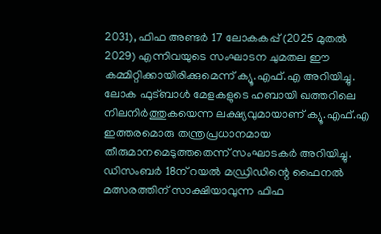2031), ഫിഫ അണ്ടർ 17 ലോകകപ്പ് (2025 മുതൽ 2029) എന്നിവയുടെ സംഘാടന ചുമതല ഈ കമ്മിറ്റിക്കായിരിക്കുമെന്ന് ക്യൂ.എഫ്.എ അറിയിച്ചു.
ലോക ഫുട്ബാൾ മേളകളുടെ ഹബായി ഖത്തറിലെ നിലനിർത്തുകയെന്ന ലക്ഷ്യവുമായാണ് ക്യൂ.എഫ്.എ ഇത്തരമൊരു തന്ത്രപ്രധാനമായ തീരുമാനമെടുത്തതെന്ന് സംഘാടകർ അറിയിച്ചു. ഡിസംബർ 18ന് റയൽ മഡ്രിഡിന്റെ ഫൈനൽ മത്സരത്തിന് സാക്ഷിയാവുന്ന ഫിഫ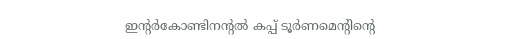ഇന്റർകോണ്ടിനന്റൽ കപ്പ് ടൂർണമെന്റിന്റെ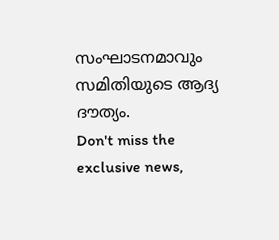സംഘാടനമാവും സമിതിയുടെ ആദ്യ ദൗത്യം.
Don't miss the exclusive news,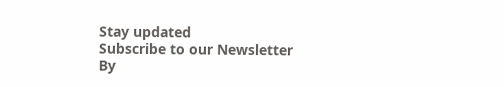Stay updated
Subscribe to our Newsletter
By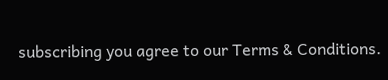subscribing you agree to our Terms & Conditions.